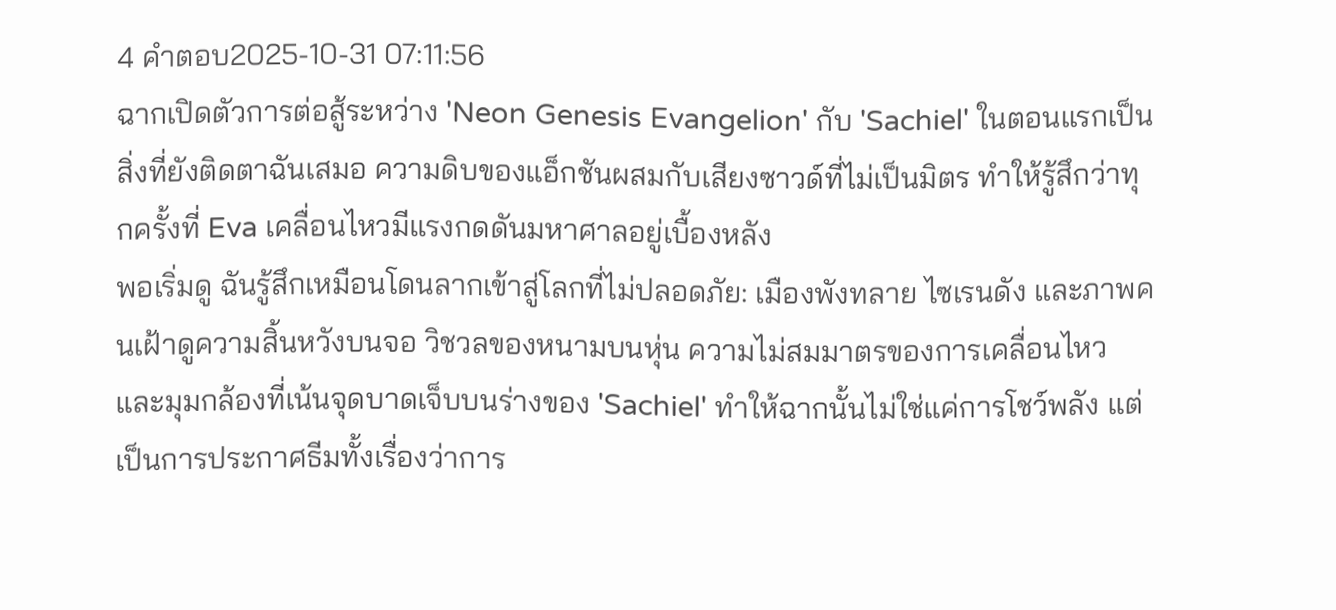4 คำตอบ2025-10-31 07:11:56
ฉากเปิดตัวการต่อสู้ระหว่าง 'Neon Genesis Evangelion' กับ 'Sachiel' ในตอนแรกเป็นสิ่งที่ยังติดตาฉันเสมอ ความดิบของแอ็กชันผสมกับเสียงซาวด์ที่ไม่เป็นมิตร ทำให้รู้สึกว่าทุกครั้งที่ Eva เคลื่อนไหวมีแรงกดดันมหาศาลอยู่เบื้องหลัง
พอเริ่มดู ฉันรู้สึกเหมือนโดนลากเข้าสู่โลกที่ไม่ปลอดภัย: เมืองพังทลาย ไซเรนดัง และภาพคนเฝ้าดูความสิ้นหวังบนจอ วิชวลของหนามบนหุ่น ความไม่สมมาตรของการเคลื่อนไหว และมุมกล้องที่เน้นจุดบาดเจ็บบนร่างของ 'Sachiel' ทำให้ฉากนั้นไม่ใช่แค่การโชว์พลัง แต่เป็นการประกาศธีมทั้งเรื่องว่าการ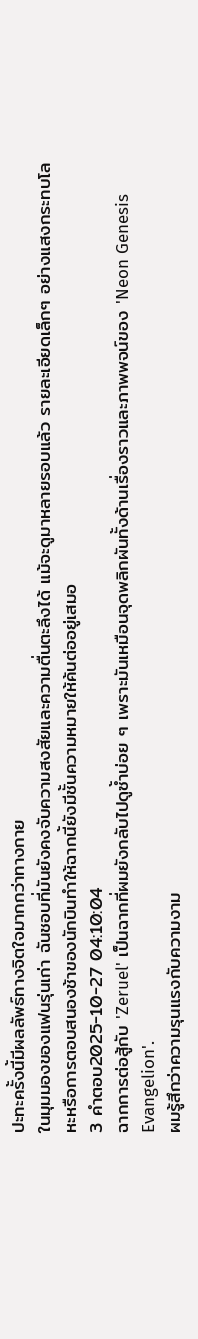ปะทะครั้งนี้มีผลลัพธ์ทางจิตใจมากกว่าทางกาย
ในมุมมองของแฟนรุ่นเก่า ฉันชอบที่มันยังคงจับความสงสัยและความตื่นตะลึงได้ แม้จะดูมาหลายรอบแล้ว รายละเอียดเล็กๆ อย่างแสงกระทบโลหะหรือการตอบสนองช้าของนักบินทำให้ฉากนี้ยังมีชั้นความหมายให้ค้นต่ออยู่เสมอ
3 คำตอบ2025-10-27 04:10:04
ฉากการต่อสู้กับ 'Zeruel' เป็นฉากที่ผมยังกลับไปดูซ้ำบ่อย ๆ เพราะมันเหมือนจุดพลิกผันทั้งด้านเรื่องราวและภาพพจน์ของ 'Neon Genesis Evangelion'.
ผมรู้สึกว่าความรุนแรงกับความงาม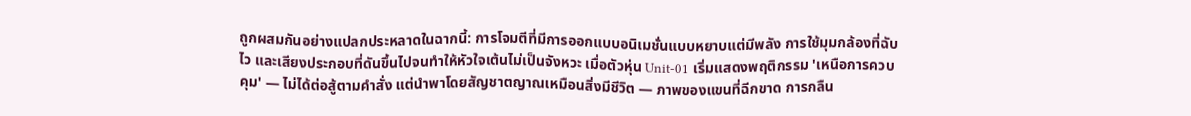ถูกผสมกันอย่างแปลกประหลาดในฉากนี้: การโจมตีที่มีการออกแบบอนิเมชั่นแบบหยาบแต่มีพลัง การใช้มุมกล้องที่ฉับไว และเสียงประกอบที่ดันขึ้นไปจนทำให้หัวใจเต้นไม่เป็นจังหวะ เมื่อตัวหุ่น Unit-01 เริ่มแสดงพฤติกรรม 'เหนือการควบคุม' — ไม่ได้ต่อสู้ตามคำสั่ง แต่นำพาโดยสัญชาตญาณเหมือนสิ่งมีชีวิต — ภาพของแขนที่ฉีกขาด การกลืน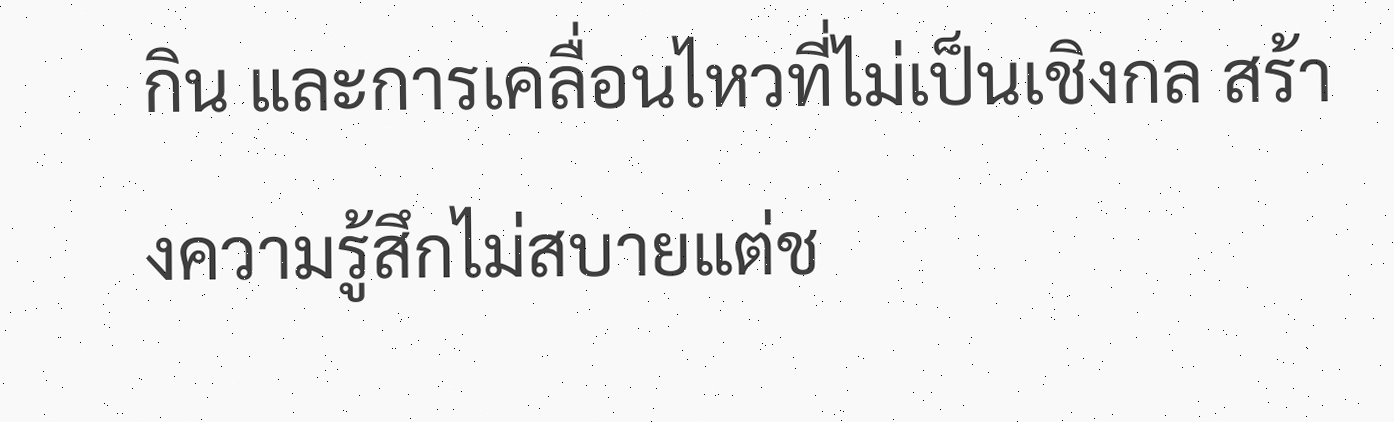กิน และการเคลื่อนไหวที่ไม่เป็นเชิงกล สร้างความรู้สึกไม่สบายแต่ช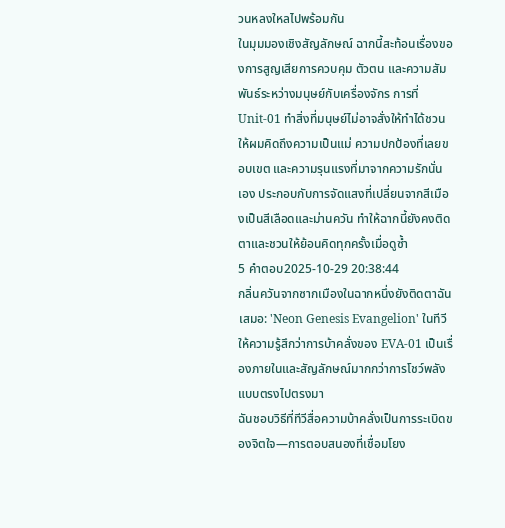วนหลงใหลไปพร้อมกัน
ในมุมมองเชิงสัญลักษณ์ ฉากนี้สะท้อนเรื่องของการสูญเสียการควบคุม ตัวตน และความสัมพันธ์ระหว่างมนุษย์กับเครื่องจักร การที่ Unit-01 ทำสิ่งที่มนุษย์ไม่อาจสั่งให้ทำได้ชวนให้ผมคิดถึงความเป็นแม่ ความปกป้องที่เลยขอบเขต และความรุนแรงที่มาจากความรักนั่นเอง ประกอบกับการจัดแสงที่เปลี่ยนจากสีเมืองเป็นสีเลือดและม่านควัน ทำให้ฉากนี้ยังคงติดตาและชวนให้ย้อนคิดทุกครั้งเมื่อดูซ้ำ
5 คำตอบ2025-10-29 20:38:44
กลิ่นควันจากซากเมืองในฉากหนึ่งยังติดตาฉันเสมอ: 'Neon Genesis Evangelion' ในทีวีให้ความรู้สึกว่าการบ้าคลั่งของ EVA-01 เป็นเรื่องภายในและสัญลักษณ์มากกว่าการโชว์พลังแบบตรงไปตรงมา
ฉันชอบวิธีที่ทีวีสื่อความบ้าคลั่งเป็นการระเบิดของจิตใจ—การตอบสนองที่เชื่อมโยง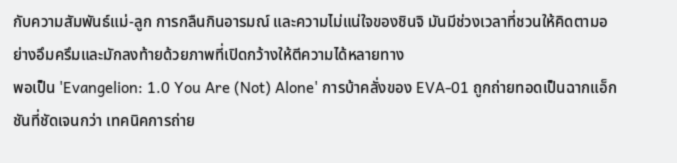กับความสัมพันธ์แม่-ลูก การกลืนกินอารมณ์ และความไม่แน่ใจของชินจิ มันมีช่วงเวลาที่ชวนให้คิดตามอย่างอึมครึมและมักลงท้ายด้วยภาพที่เปิดกว้างให้ตีความได้หลายทาง
พอเป็น 'Evangelion: 1.0 You Are (Not) Alone' การบ้าคลั่งของ EVA-01 ถูกถ่ายทอดเป็นฉากแอ็กชันที่ชัดเจนกว่า เทคนิคการถ่าย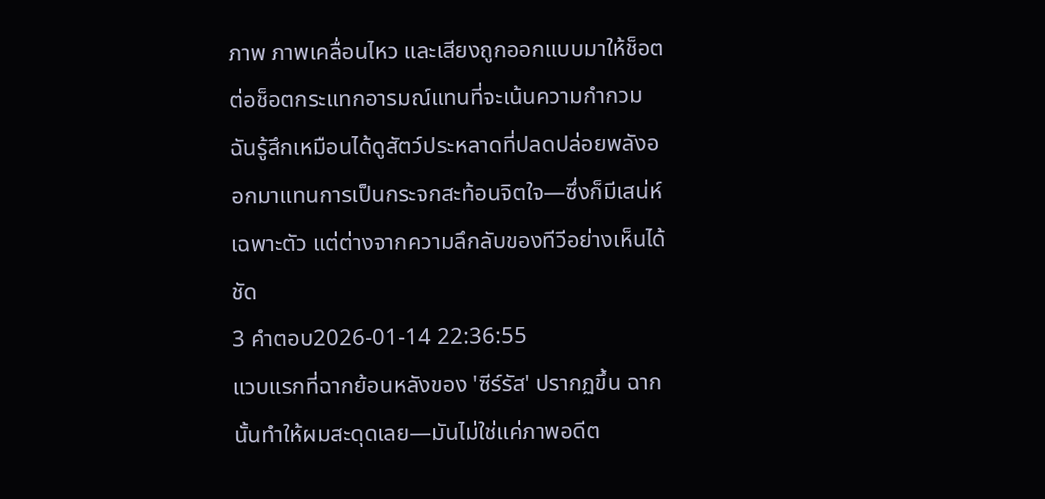ภาพ ภาพเคลื่อนไหว และเสียงถูกออกแบบมาให้ช็อตต่อช็อตกระแทกอารมณ์แทนที่จะเน้นความกำกวม ฉันรู้สึกเหมือนได้ดูสัตว์ประหลาดที่ปลดปล่อยพลังออกมาแทนการเป็นกระจกสะท้อนจิตใจ—ซึ่งก็มีเสน่ห์เฉพาะตัว แต่ต่างจากความลึกลับของทีวีอย่างเห็นได้ชัด
3 คำตอบ2026-01-14 22:36:55
แวบแรกที่ฉากย้อนหลังของ 'ซีร์รัส' ปรากฏขึ้น ฉากนั้นทำให้ผมสะดุดเลย—มันไม่ใช่แค่ภาพอดีต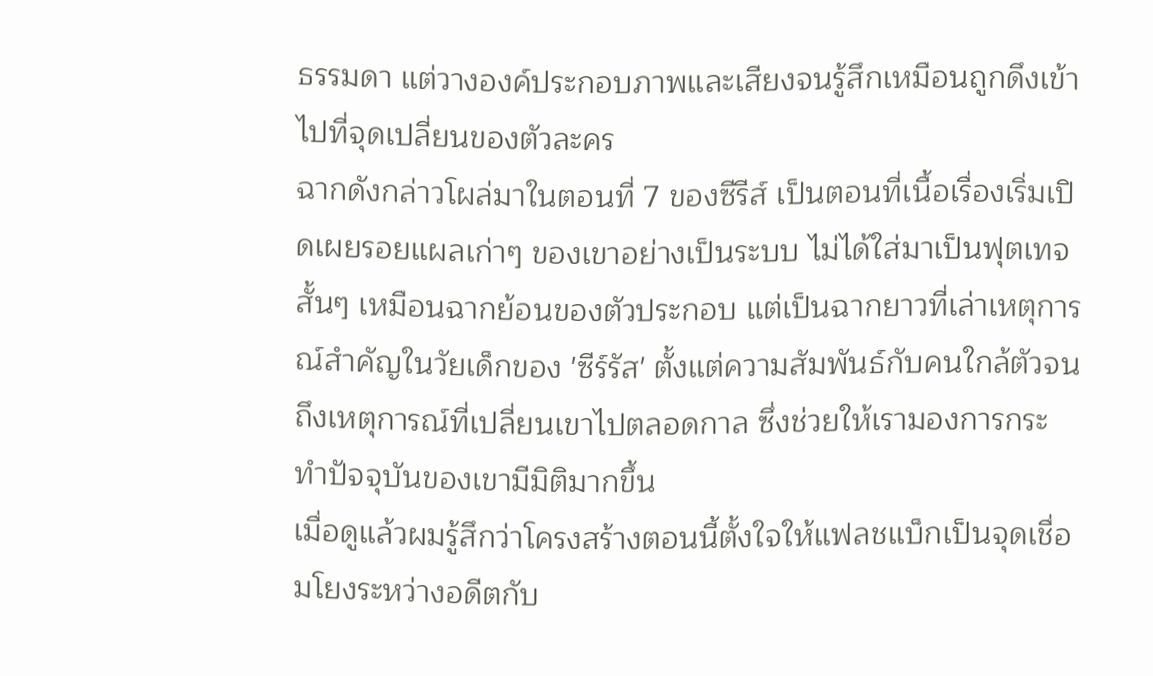ธรรมดา แต่วางองค์ประกอบภาพและเสียงจนรู้สึกเหมือนถูกดึงเข้าไปที่จุดเปลี่ยนของตัวละคร
ฉากดังกล่าวโผล่มาในตอนที่ 7 ของซีรีส์ เป็นตอนที่เนื้อเรื่องเริ่มเปิดเผยรอยแผลเก่าๆ ของเขาอย่างเป็นระบบ ไม่ได้ใส่มาเป็นฟุตเทจสั้นๆ เหมือนฉากย้อนของตัวประกอบ แต่เป็นฉากยาวที่เล่าเหตุการณ์สำคัญในวัยเด็กของ 'ซีร์รัส' ตั้งแต่ความสัมพันธ์กับคนใกล้ตัวจนถึงเหตุการณ์ที่เปลี่ยนเขาไปตลอดกาล ซึ่งช่วยให้เรามองการกระทำปัจจุบันของเขามีมิติมากขึ้น
เมื่อดูแล้วผมรู้สึกว่าโครงสร้างตอนนี้ตั้งใจให้แฟลชแบ็กเป็นจุดเชื่อมโยงระหว่างอดีตกับ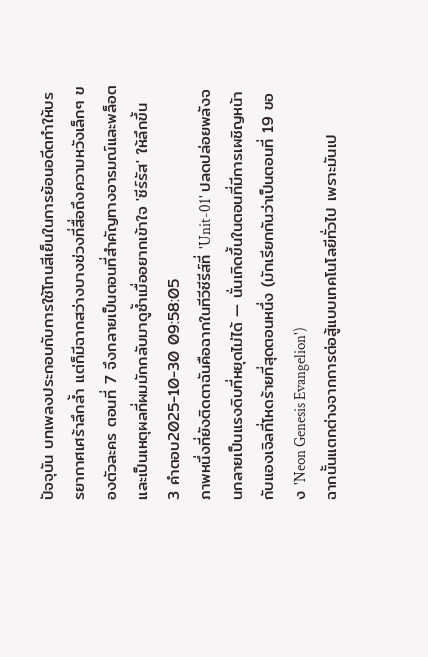ปัจจุบัน บทเพลงประกอบกับการใช้โทนสีเย็นในการย้อนอดีตทำให้บรรยากาศเศร้าลึกล้ำ แต่ก็มีฉากสว่างบางช่วงที่สื่อถึงความหวังเล็กๆ ของตัวละคร ตอนที่ 7 จึงกลายเป็นตอนที่สำคัญทางอารมณ์และพล็อต และเป็นเหตุผลที่ผมมักกลับมาดูซ้ำเมื่ออยากเข้าใจ 'ซีร์รัส' ให้ลึกขึ้น
3 คำตอบ2025-10-30 09:58:05
ภาพหนึ่งที่ยังติดตาฉันคือฉากในทีวีซีรีส์ที่ 'Unit-01' ปลดปล่อยพลังจนกลายเป็นแรงดิบที่หยุดไม่ได้ — นั่นเกิดขึ้นในตอนที่มีการเผชิญหน้ากับแองเจิลที่โหดร้ายที่สุดตอนหนึ่ง (มักเรียกกันว่าเป็นตอนที่ 19 ของ 'Neon Genesis Evangelion')
ฉากนั้นแตกต่างจากการต่อสู้แบบเทคโนโลยีทั่วไป เพราะมันเป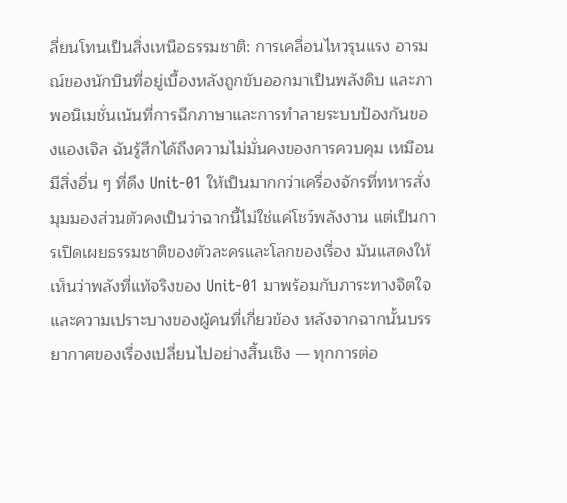ลี่ยนโทนเป็นสิ่งเหนือธรรมชาติ: การเคลื่อนไหวรุนแรง อารมณ์ของนักบินที่อยู่เบื้องหลังถูกขับออกมาเป็นพลังดิบ และภาพอนิเมชั่นเน้นที่การฉีกภาษาและการทำลายระบบป้องกันของแองเจิล ฉันรู้สึกได้ถึงความไม่มั่นคงของการควบคุม เหมือนมีสิ่งอื่น ๆ ที่ดึง Unit-01 ให้เป็นมากกว่าเครื่องจักรที่ทหารสั่ง
มุมมองส่วนตัวคงเป็นว่าฉากนี้ไม่ใช่แค่โชว์พลังงาน แต่เป็นการเปิดเผยธรรมชาติของตัวละครและโลกของเรื่อง มันแสดงให้เห็นว่าพลังที่แท้จริงของ Unit-01 มาพร้อมกับภาระทางจิตใจและความเปราะบางของผู้คนที่เกี่ยวข้อง หลังจากฉากนั้นบรรยากาศของเรื่องเปลี่ยนไปอย่างสิ้นเชิง — ทุกการต่อ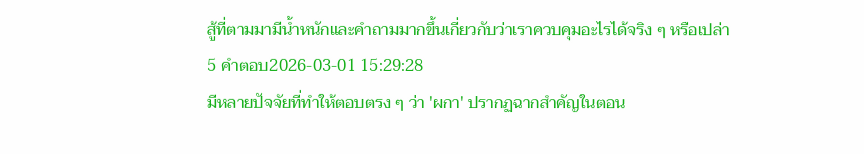สู้ที่ตามมามีน้ำหนักและคำถามมากขึ้นเกี่ยวกับว่าเราควบคุมอะไรได้จริง ๆ หรือเปล่า
5 คำตอบ2026-03-01 15:29:28
มีหลายปัจจัยที่ทำให้ตอบตรง ๆ ว่า 'ผกา' ปรากฏฉากสำคัญในตอน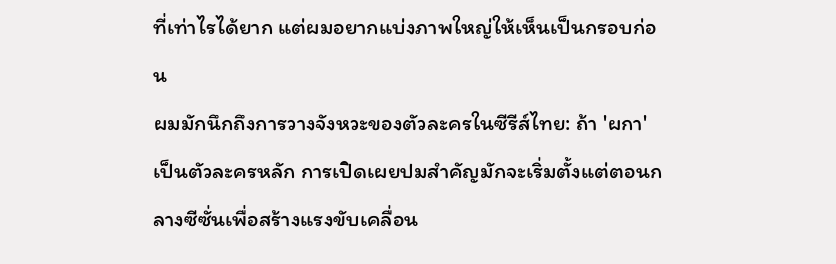ที่เท่าไรได้ยาก แต่ผมอยากแบ่งภาพใหญ่ให้เห็นเป็นกรอบก่อน
ผมมักนึกถึงการวางจังหวะของตัวละครในซีรีส์ไทย: ถ้า 'ผกา' เป็นตัวละครหลัก การเปิดเผยปมสำคัญมักจะเริ่มตั้งแต่ตอนกลางซีซั่นเพื่อสร้างแรงขับเคลื่อน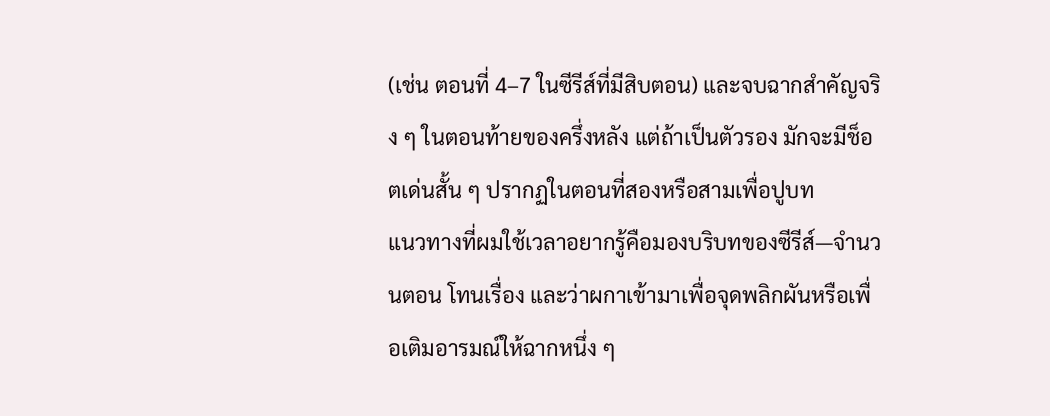(เช่น ตอนที่ 4–7 ในซีรีส์ที่มีสิบตอน) และจบฉากสำคัญจริง ๆ ในตอนท้ายของครึ่งหลัง แต่ถ้าเป็นตัวรอง มักจะมีช็อตเด่นสั้น ๆ ปรากฏในตอนที่สองหรือสามเพื่อปูบท
แนวทางที่ผมใช้เวลาอยากรู้คือมองบริบทของซีรีส์—จำนวนตอน โทนเรื่อง และว่าผกาเข้ามาเพื่อจุดพลิกผันหรือเพื่อเติมอารมณ์ให้ฉากหนึ่ง ๆ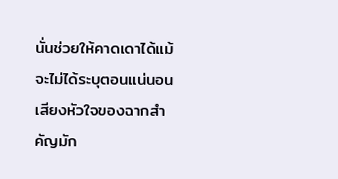นั่นช่วยให้คาดเดาได้แม้จะไม่ได้ระบุตอนแน่นอน เสียงหัวใจของฉากสำคัญมัก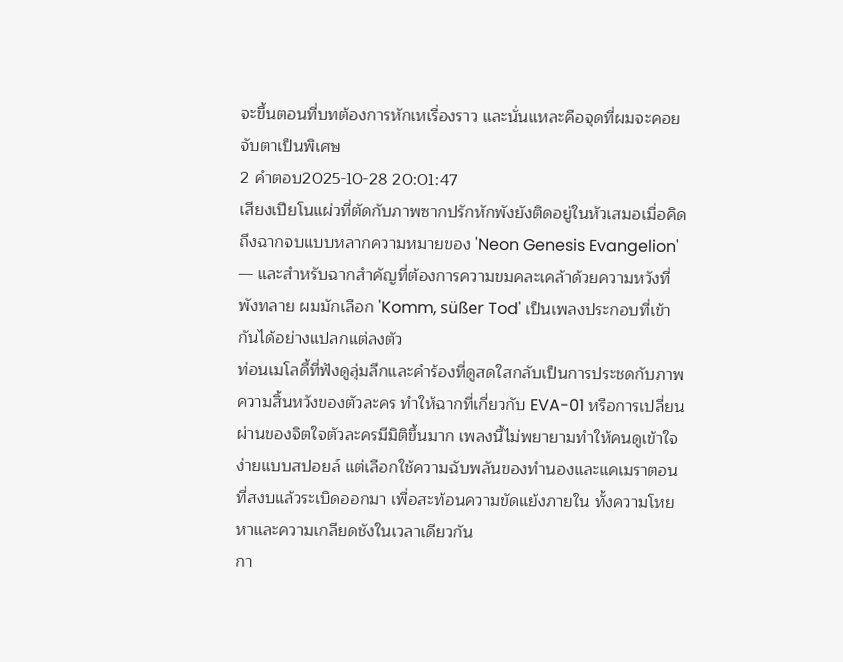จะขึ้นตอนที่บทต้องการหักเหเรื่องราว และนั่นแหละคือจุดที่ผมจะคอยจับตาเป็นพิเศษ
2 คำตอบ2025-10-28 20:01:47
เสียงเปียโนแผ่วที่ตัดกับภาพซากปรักหักพังยังติดอยู่ในหัวเสมอเมื่อคิดถึงฉากจบแบบหลากความหมายของ 'Neon Genesis Evangelion' — และสำหรับฉากสำคัญที่ต้องการความขมคละเคล้าด้วยความหวังที่พังทลาย ผมมักเลือก 'Komm, süßer Tod' เป็นเพลงประกอบที่เข้ากันได้อย่างแปลกแต่ลงตัว
ท่อนเมโลดี้ที่ฟังดูลุ่มลึกและคำร้องที่ดูสดใสกลับเป็นการประชดกับภาพความสิ้นหวังของตัวละคร ทำให้ฉากที่เกี่ยวกับ EVA-01 หรือการเปลี่ยนผ่านของจิตใจตัวละครมีมิติขึ้นมาก เพลงนี้ไม่พยายามทำให้คนดูเข้าใจง่ายแบบสปอยล์ แต่เลือกใช้ความฉับพลันของทำนองและแคเมราตอนที่สงบแล้วระเบิดออกมา เพื่อสะท้อนความขัดแย้งภายใน ทั้งความโหยหาและความเกลียดชังในเวลาเดียวกัน
กา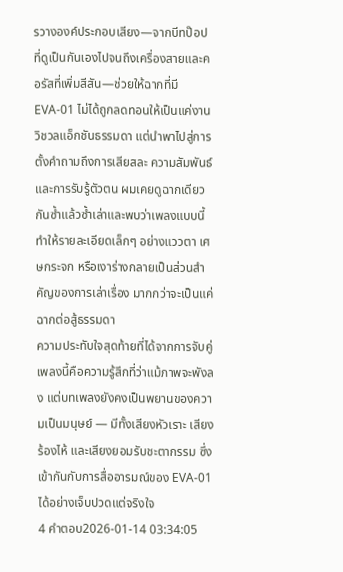รวางองค์ประกอบเสียง—จากบีทป๊อปที่ดูเป็นกันเองไปจนถึงเครื่องสายและคอรัสที่เพิ่มสีสัน—ช่วยให้ฉากที่มี EVA-01 ไม่ได้ถูกลดทอนให้เป็นแค่งานวิชวลแอ็กชันธรรมดา แต่นำพาไปสู่การตั้งคำถามถึงการเสียสละ ความสัมพันธ์ และการรับรู้ตัวตน ผมเคยดูฉากเดียวกันซ้ำแล้วซ้ำเล่าและพบว่าเพลงแบบนี้ทำให้รายละเอียดเล็กๆ อย่างแววตา เศษกระจก หรือเงาร่างกลายเป็นส่วนสำคัญของการเล่าเรื่อง มากกว่าจะเป็นแค่ฉากต่อสู้ธรรมดา
ความประทับใจสุดท้ายที่ได้จากการจับคู่เพลงนี้คือความรู้สึกที่ว่าแม้ภาพจะพังลง แต่บทเพลงยังคงเป็นพยานของความเป็นมนุษย์ — มีทั้งเสียงหัวเราะ เสียงร้องไห้ และเสียงยอมรับชะตากรรม ซึ่งเข้ากันกับการสื่ออารมณ์ของ EVA-01 ได้อย่างเจ็บปวดแต่จริงใจ
4 คำตอบ2026-01-14 03:34:05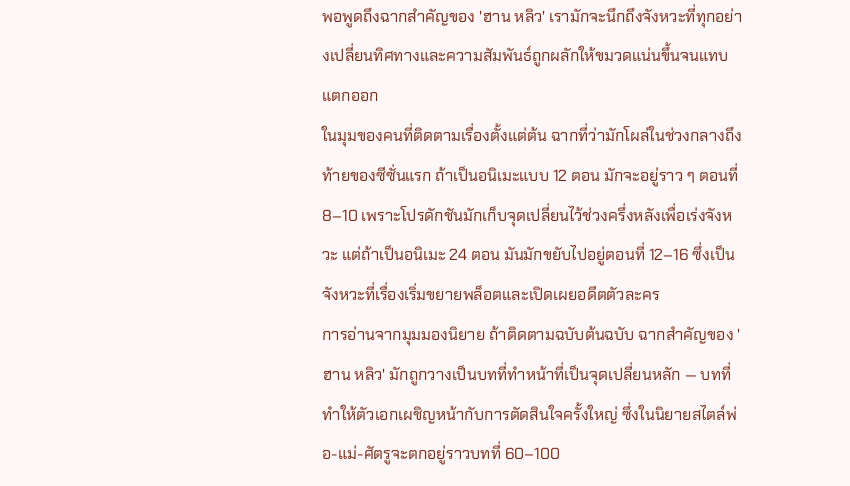พอพูดถึงฉากสำคัญของ 'ฮาน หลิว' เรามักจะนึกถึงจังหวะที่ทุกอย่างเปลี่ยนทิศทางและความสัมพันธ์ถูกผลักให้ขมวดแน่นขึ้นจนแทบแตกออก
ในมุมของคนที่ติดตามเรื่องตั้งแต่ต้น ฉากที่ว่ามักโผล่ในช่วงกลางถึงท้ายของซีซั่นแรก ถ้าเป็นอนิเมะแบบ 12 ตอน มักจะอยู่ราว ๆ ตอนที่ 8–10 เพราะโปรดักชันมักเก็บจุดเปลี่ยนไว้ช่วงครึ่งหลังเพื่อเร่งจังหวะ แต่ถ้าเป็นอนิเมะ 24 ตอน มันมักขยับไปอยู่ตอนที่ 12–16 ซึ่งเป็นจังหวะที่เรื่องเริ่มขยายพล็อตและเปิดเผยอดีตตัวละคร
การอ่านจากมุมมองนิยาย ถ้าติดตามฉบับต้นฉบับ ฉากสำคัญของ 'ฮาน หลิว' มักถูกวางเป็นบทที่ทำหน้าที่เป็นจุดเปลี่ยนหลัก — บทที่ทำให้ตัวเอกเผชิญหน้ากับการตัดสินใจครั้งใหญ่ ซึ่งในนิยายสไตล์พ่อ-แม่-ศัตรูจะตกอยู่ราวบทที่ 60–100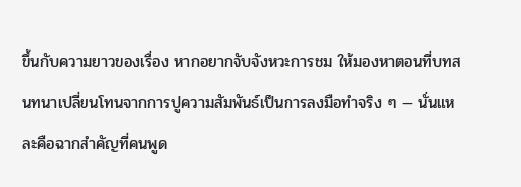ขึ้นกับความยาวของเรื่อง หากอยากจับจังหวะการชม ให้มองหาตอนที่บทสนทนาเปลี่ยนโทนจากการปูความสัมพันธ์เป็นการลงมือทำจริง ๆ — นั่นแหละคือฉากสำคัญที่คนพูด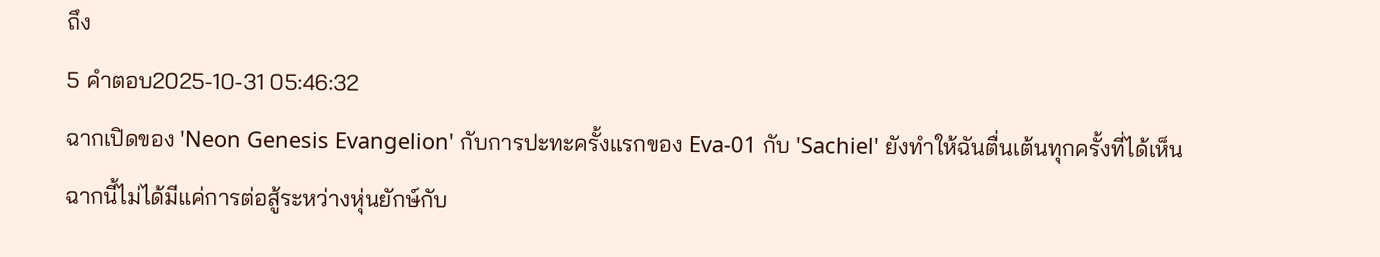ถึง
5 คำตอบ2025-10-31 05:46:32
ฉากเปิดของ 'Neon Genesis Evangelion' กับการปะทะครั้งแรกของ Eva-01 กับ 'Sachiel' ยังทำให้ฉันตื่นเต้นทุกครั้งที่ได้เห็น
ฉากนี้ไม่ได้มีแค่การต่อสู้ระหว่างหุ่นยักษ์กับ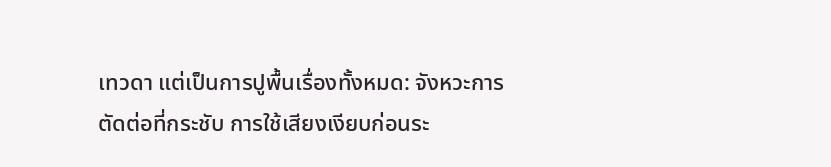เทวดา แต่เป็นการปูพื้นเรื่องทั้งหมด: จังหวะการตัดต่อที่กระชับ การใช้เสียงเงียบก่อนระ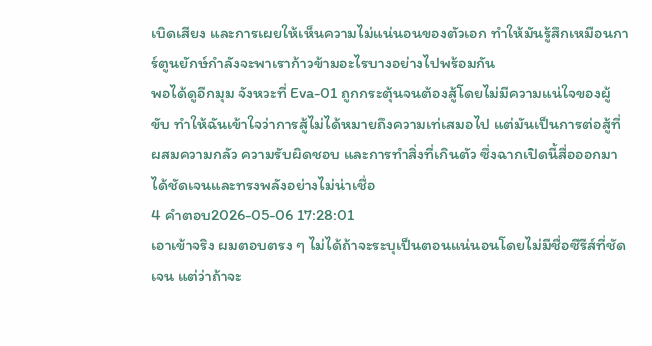เบิดเสียง และการเผยให้เห็นความไม่แน่นอนของตัวเอก ทำให้มันรู้สึกเหมือนการ์ตูนยักษ์กำลังจะพาเราก้าวข้ามอะไรบางอย่างไปพร้อมกัน
พอได้ดูอีกมุม จังหวะที่ Eva-01 ถูกกระตุ้นจนต้องสู้โดยไม่มีความแน่ใจของผู้ขับ ทำให้ฉันเข้าใจว่าการสู้ไม่ได้หมายถึงความเท่เสมอไป แต่มันเป็นการต่อสู้ที่ผสมความกลัว ความรับผิดชอบ และการทำสิ่งที่เกินตัว ซึ่งฉากเปิดนี้สื่อออกมาได้ชัดเจนและทรงพลังอย่างไม่น่าเชื่อ
4 คำตอบ2026-05-06 17:28:01
เอาเข้าจริง ผมตอบตรง ๆ ไม่ได้ถ้าจะระบุเป็นตอนแน่นอนโดยไม่มีชื่อซีรีส์ที่ชัดเจน แต่ว่าถ้าจะ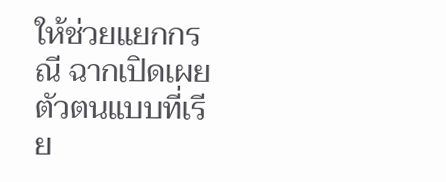ให้ช่วยแยกกรณี ฉากเปิดเผยตัวตนแบบที่เรีย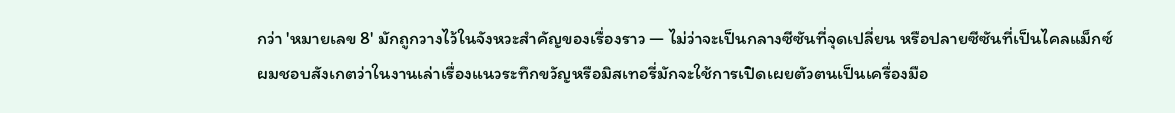กว่า 'หมายเลข 8' มักถูกวางไว้ในจังหวะสำคัญของเรื่องราว — ไม่ว่าจะเป็นกลางซีซันที่จุดเปลี่ยน หรือปลายซีซันที่เป็นไคลแม็กซ์
ผมชอบสังเกตว่าในงานเล่าเรื่องแนวระทึกขวัญหรือมิสเทอรี่มักจะใช้การเปิดเผยตัวตนเป็นเครื่องมือ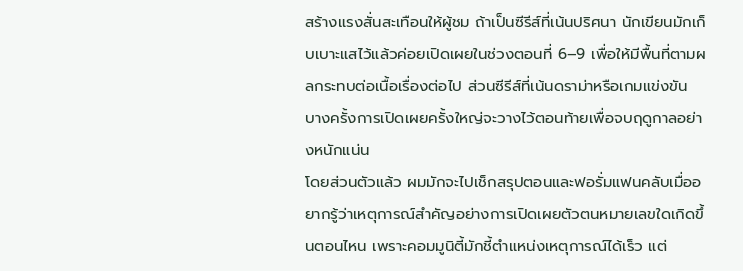สร้างแรงสั่นสะเทือนให้ผู้ชม ถ้าเป็นซีรีส์ที่เน้นปริศนา นักเขียนมักเก็บเบาะแสไว้แล้วค่อยเปิดเผยในช่วงตอนที่ 6–9 เพื่อให้มีพื้นที่ตามผลกระทบต่อเนื้อเรื่องต่อไป ส่วนซีรีส์ที่เน้นดราม่าหรือเกมแข่งขัน บางครั้งการเปิดเผยครั้งใหญ่จะวางไว้ตอนท้ายเพื่อจบฤดูกาลอย่างหนักแน่น
โดยส่วนตัวแล้ว ผมมักจะไปเช็กสรุปตอนและฟอรั่มแฟนคลับเมื่ออยากรู้ว่าเหตุการณ์สำคัญอย่างการเปิดเผยตัวตนหมายเลขใดเกิดขึ้นตอนไหน เพราะคอมมูนิตี้มักชี้ตำแหน่งเหตุการณ์ได้เร็ว แต่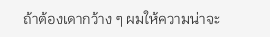ถ้าต้องเดากว้าง ๆ ผมให้ความน่าจะ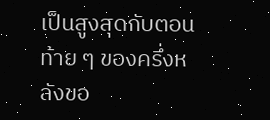เป็นสูงสุดกับตอนท้าย ๆ ของครึ่งหลังขอ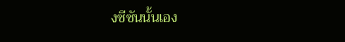งซีซันนั้นเอง